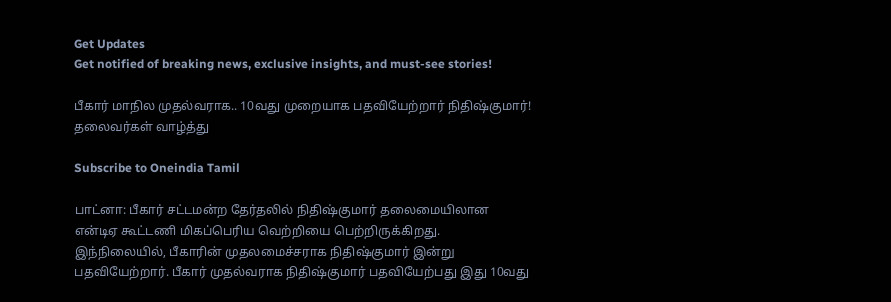Get Updates
Get notified of breaking news, exclusive insights, and must-see stories!

பீகார் மாநில முதல்வராக.. 10வது முறையாக பதவியேற்றார் நிதிஷ்குமார்! தலைவர்கள் வாழ்த்து

Subscribe to Oneindia Tamil

பாட்னா: பீகார் சட்டமன்ற தேர்தலில் நிதிஷ்குமார் தலைமையிலான என்டிஏ கூட்டணி மிகப்பெரிய வெற்றியை பெற்றிருக்கிறது. இந்நிலையில், பீகாரின் முதலமைச்சராக நிதிஷ்குமார் இன்று பதவியேற்றார். பீகார் முதல்வராக நிதிஷ்குமார் பதவியேற்பது இது 10வது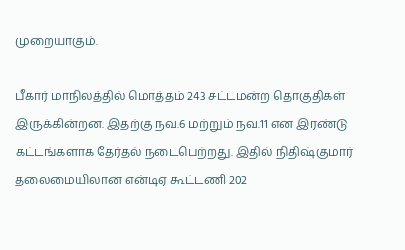முறையாகும்.

பீகார் மாநிலத்தில் மொத்தம் 243 சட்டமன்ற தொகுதிகள் இருக்கின்றன. இதற்கு நவ.6 மற்றும் நவ.11 என இரண்டு கட்டங்களாக தேர்தல் நடைபெற்றது. இதில் நிதிஷ்குமார் தலைமையிலான என்டிஏ கூட்டணி 202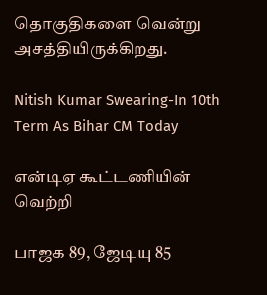தொகுதிகளை வென்று அசத்தியிருக்கிறது.

Nitish Kumar Swearing-In 10th Term As Bihar CM Today

என்டிஏ கூட்டணியின் வெற்றி

பாஜக 89, ஜேடியு 85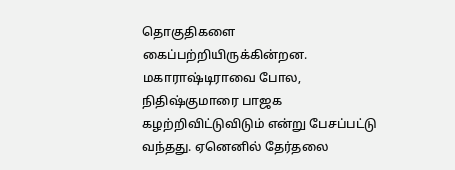தொகுதிகளை கைப்பற்றியிருக்கின்றன. மகாராஷ்டிராவை போல, நிதிஷ்குமாரை பாஜக கழற்றிவிட்டுவிடும் என்று பேசப்பட்டு வந்தது. ஏனெனில் தேர்தலை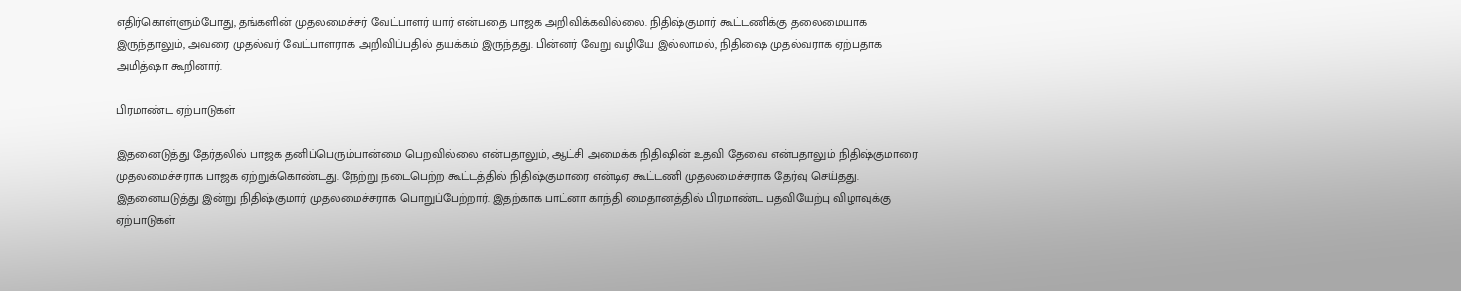எதிர்கொள்ளும்போது, தங்களின் முதலமைச்சர் வேட்பாளர் யார் என்பதை பாஜக அறிவிக்கவில்லை. நிதிஷ்குமார் கூட்டணிக்கு தலைமையாக இருந்தாலும், அவரை முதல்வர் வேட்பாளராக அறிவிப்பதில் தயக்கம் இருந்தது. பின்னர் வேறு வழியே இல்லாமல், நிதிஷை முதல்வராக ஏற்பதாக அமித்ஷா கூறினார்.

பிரமாண்ட ஏற்பாடுகள்

இதனைடுத்து தேர்தலில் பாஜக தனிப்பெரும்பான்மை பெறவில்லை என்பதாலும், ஆட்சி அமைக்க நிதிஷின் உதவி தேவை என்பதாலும் நிதிஷ்குமாரை முதலமைச்சராக பாஜக ஏற்றுக்கொண்டது. நேற்று நடைபெற்ற கூட்டத்தில் நிதிஷ்குமாரை என்டிஏ கூட்டணி முதலமைச்சராக தேர்வு செய்தது. இதனையடுத்து இன்று நிதிஷ்குமார் முதலமைச்சராக பொறுப்பேற்றார். இதற்காக பாட்னா காந்தி மைதானத்தில் பிரமாண்ட பதவியேற்பு விழாவுக்கு ஏற்பாடுகள்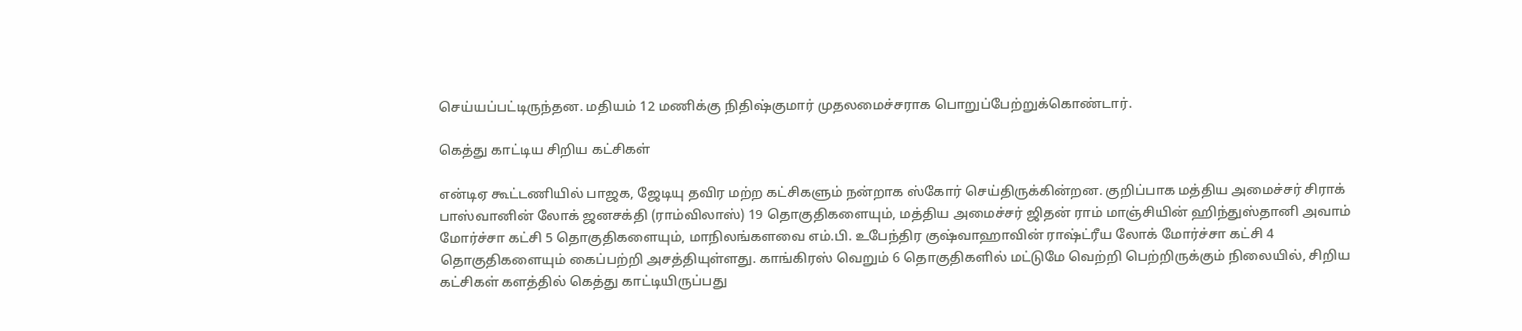செய்யப்பட்டிருந்தன. மதியம் 12 மணிக்கு நிதிஷ்குமார் முதலமைச்சராக பொறுப்பேற்றுக்கொண்டார்.

கெத்து காட்டிய சிறிய கட்சிகள்

என்டிஏ கூட்டணியில் பாஜக, ஜேடியு தவிர மற்ற கட்சிகளும் நன்றாக ஸ்கோர் செய்திருக்கின்றன. குறிப்பாக மத்திய அமைச்சர் சிராக் பாஸ்வானின் லோக் ஜனசக்தி (ராம்விலாஸ்) 19 தொகுதிகளையும், மத்திய அமைச்சர் ஜிதன் ராம் மாஞ்சியின் ஹிந்துஸ்தானி அவாம் மோர்ச்சா கட்சி 5 தொகுதிகளையும், மாநிலங்களவை எம்.பி. உபேந்திர குஷ்வாஹாவின் ராஷ்ட்ரீய லோக் மோர்ச்சா கட்சி 4 தொகுதிகளையும் கைப்பற்றி அசத்தியுள்ளது. காங்கிரஸ் வெறும் 6 தொகுதிகளில் மட்டுமே வெற்றி பெற்றிருக்கும் நிலையில், சிறிய கட்சிகள் களத்தில் கெத்து காட்டியிருப்பது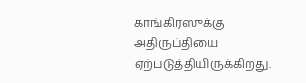காங்கிரஸுக்கு அதிருப்தியை ஏற்படுத்தியிருக்கிறது.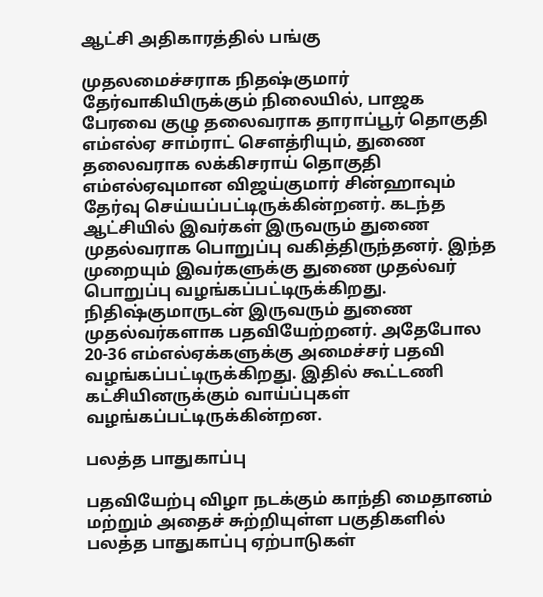ஆட்சி அதிகாரத்தில் பங்கு

முதலமைச்சராக நிதஷ்குமார் தேர்வாகியிருக்கும் நிலையில், பாஜக பேரவை குழு தலைவராக தாராப்பூர் தொகுதி எம்எல்ஏ சாம்ராட் சௌத்ரியும், துணை தலைவராக லக்கிசராய் தொகுதி எம்எல்ஏவுமான விஜய்குமார் சின்ஹாவும் தேர்வு செய்யப்பட்டிருக்கின்றனர். கடந்த ஆட்சியில் இவர்கள் இருவரும் துணை முதல்வராக பொறுப்பு வகித்திருந்தனர். இந்த முறையும் இவர்களுக்கு துணை முதல்வர் பொறுப்பு வழங்கப்பட்டிருக்கிறது. நிதிஷ்குமாருடன் இருவரும் துணை முதல்வர்களாக பதவியேற்றனர். அதேபோல 20-36 எம்எல்ஏக்களுக்கு அமைச்சர் பதவி வழங்கப்பட்டிருக்கிறது. இதில் கூட்டணி கட்சியினருக்கும் வாய்ப்புகள் வழங்கப்பட்டிருக்கின்றன.

பலத்த பாதுகாப்பு

பதவியேற்பு விழா நடக்கும் காந்தி மைதானம் மற்றும் அதைச் சுற்றியுள்ள பகுதிகளில் பலத்த பாதுகாப்பு ஏற்பாடுகள்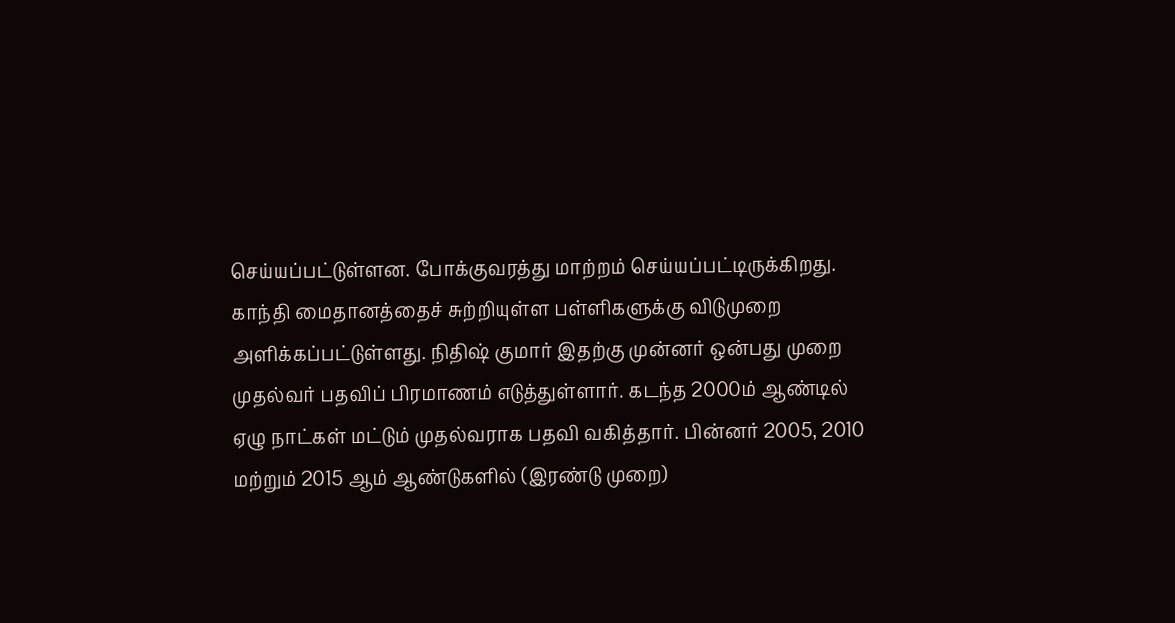செய்யப்பட்டுள்ளன. போக்குவரத்து மாற்றம் செய்யப்பட்டிருக்கிறது. காந்தி மைதானத்தைச் சுற்றியுள்ள பள்ளிகளுக்கு விடுமுறை அளிக்கப்பட்டுள்ளது. நிதிஷ் குமார் இதற்கு முன்னர் ஒன்பது முறை முதல்வர் பதவிப் பிரமாணம் எடுத்துள்ளார். கடந்த 2000ம் ஆண்டில் ஏழு நாட்கள் மட்டும் முதல்வராக பதவி வகித்தார். பின்னர் 2005, 2010 மற்றும் 2015 ஆம் ஆண்டுகளில் (இரண்டு முறை)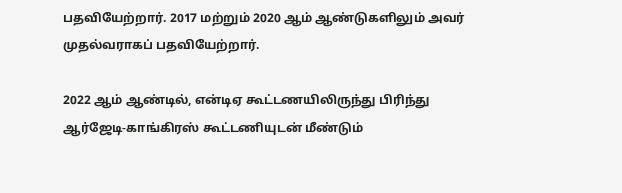பதவியேற்றார். 2017 மற்றும் 2020 ஆம் ஆண்டுகளிலும் அவர் முதல்வராகப் பதவியேற்றார்.

2022 ஆம் ஆண்டில், என்டிஏ கூட்டணயிலிருந்து பிரிந்து ஆர்ஜேடி-காங்கிரஸ் கூட்டணியுடன் மீண்டும்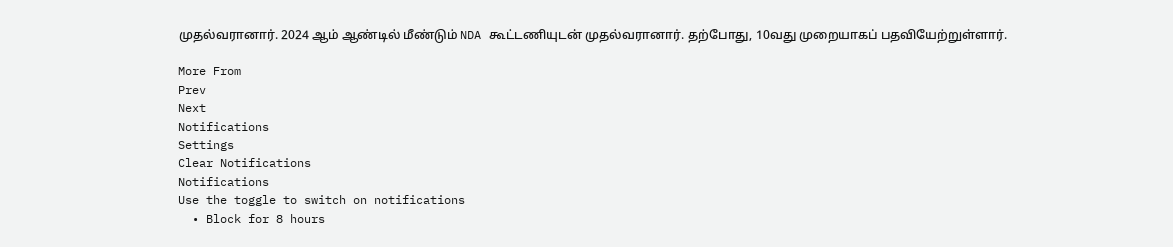முதல்வரானார். 2024 ஆம் ஆண்டில் மீண்டும் NDA கூட்டணியுடன் முதல்வரானார். தற்போது, 10வது முறையாகப் பதவியேற்றுள்ளார்.

More From
Prev
Next
Notifications
Settings
Clear Notifications
Notifications
Use the toggle to switch on notifications
  • Block for 8 hours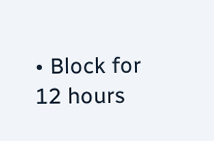• Block for 12 hours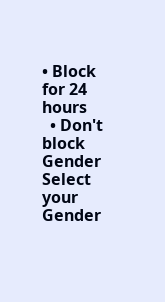• Block for 24 hours
  • Don't block
Gender
Select your Gender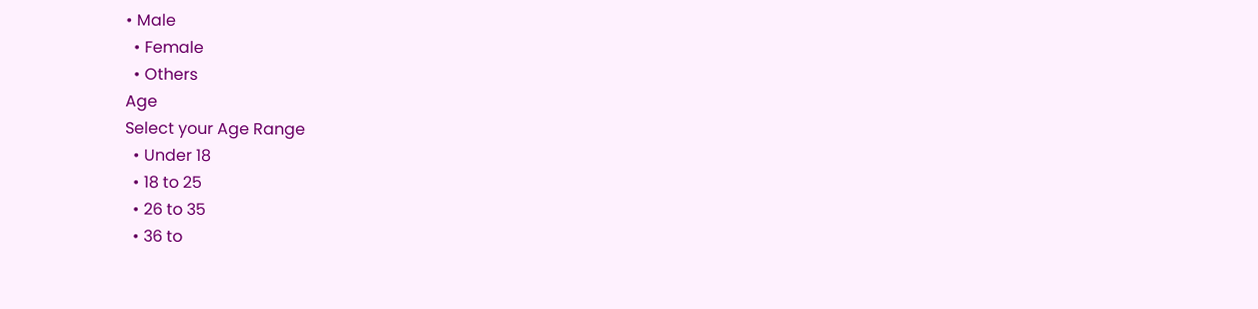• Male
  • Female
  • Others
Age
Select your Age Range
  • Under 18
  • 18 to 25
  • 26 to 35
  • 36 to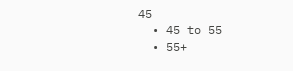45
  • 45 to 55
  • 55+